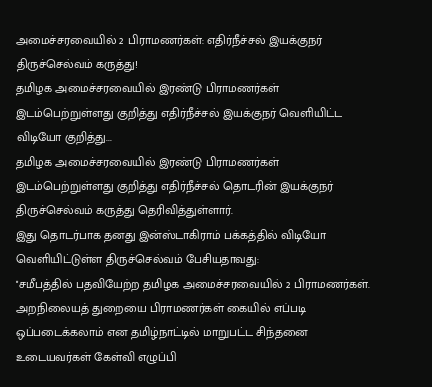அமைச்சரவையில் 2 பிராமணர்கள்: எதிர்நீச்சல் இயக்குநர் திருச்செல்வம் கருத்து!
தமிழக அமைச்சரவையில் இரண்டு பிராமணர்கள் இடம்பெற்றுள்ளது குறித்து எதிர்நீச்சல் இயக்குநர் வெளியிட்ட விடியோ குறித்து...
தமிழக அமைச்சரவையில் இரண்டு பிராமணர்கள் இடம்பெற்றுள்ளது குறித்து எதிர்நீச்சல் தொடரின் இயக்குநர் திருச்செல்வம் கருத்து தெரிவித்துள்ளார்.
இது தொடர்பாக தனது இன்ஸ்டாகிராம் பக்கத்தில் விடியோ வெளியிட்டுள்ள திருச்செல்வம் பேசியதாவது:
''சமீபத்தில் பதவியேற்ற தமிழக அமைச்சரவையில் 2 பிராமணர்கள். அறநிலையத் துறையை பிராமணர்கள் கையில் எப்படி ஒப்படைக்கலாம் என தமிழ்நாட்டில் மாறுபட்ட சிந்தனை உடையவர்கள் கேள்வி எழுப்பி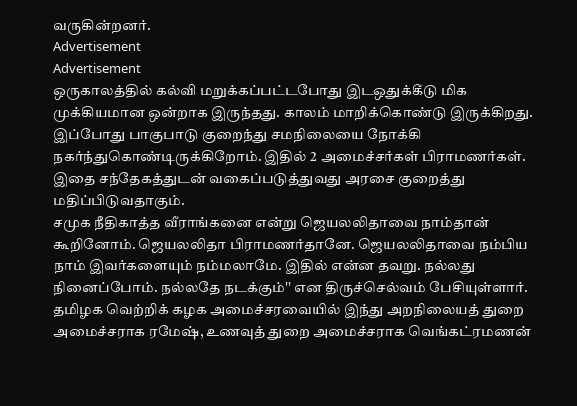வருகின்றனர்.
Advertisement
Advertisement
ஒருகாலத்தில் கல்வி மறுக்கப்பட்டபோது இடஒதுக்கீடு மிக முக்கியமான ஒன்றாக இருந்தது. காலம் மாறிக்கொண்டு இருக்கிறது. இப்போது பாகுபாடு குறைந்து சமநிலையை நோக்கி நகர்ந்துகொண்டிருக்கிறோம். இதில் 2 அமைச்சர்கள் பிராமணர்கள். இதை சந்தேகத்துடன் வகைப்படுத்துவது அரசை குறைத்து மதிப்பிடுவதாகும்.
சமுக நீதிகாத்த வீராங்கனை என்று ஜெயலலிதாவை நாம்தான் கூறினோம். ஜெயலலிதா பிராமணர்தானே. ஜெயலலிதாவை நம்பிய நாம் இவர்களையும் நம்மலாமே. இதில் என்ன தவறு. நல்லது நினைப்போம். நல்லதே நடக்கும்'' என திருச்செல்வம் பேசியுள்ளார்.
தமிழக வெற்றிக் கழக அமைச்சரவையில் இந்து அறநிலையத் துறை அமைச்சராக ரமேஷ், உணவுத் துறை அமைச்சராக வெங்கட்ரமணன்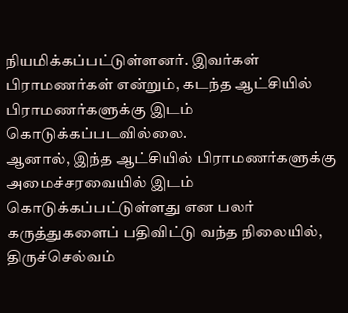நியமிக்கப்பட்டுள்ளனர். இவர்கள் பிராமணர்கள் என்றும், கடந்த ஆட்சியில் பிராமணர்களுக்கு இடம் கொடுக்கப்படவில்லை.
ஆனால், இந்த ஆட்சியில் பிராமணர்களுக்கு அமைச்சரவையில் இடம் கொடுக்கப்பட்டுள்ளது என பலர் கருத்துகளைப் பதிவிட்டு வந்த நிலையில், திருச்செல்வம்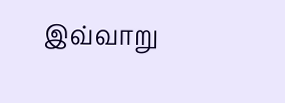இவ்வாறு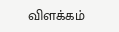விளக்கம்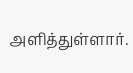அளித்துள்ளார்.